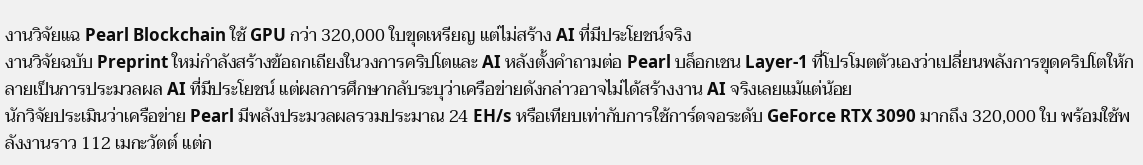งานวิจัยแฉ Pearl Blockchain ใช้ GPU กว่า 320,000 ใบขุดเหรียญ แต่ไม่สร้าง AI ที่มีประโยชน์จริง
งานวิจัยฉบับ Preprint ใหม่กำลังสร้างข้อถกเถียงในวงการคริปโตและ AI หลังตั้งคำถามต่อ Pearl บล็อกเชน Layer-1 ที่โปรโมตตัวเองว่าเปลี่ยนพลังการขุดคริปโตให้กลายเป็นการประมวลผล AI ที่มีประโยชน์ แต่ผลการศึกษากลับระบุว่าเครือข่ายดังกล่าวอาจไม่ได้สร้างงาน AI จริงเลยแม้แต่น้อย
นักวิจัยประเมินว่าเครือข่าย Pearl มีพลังประมวลผลรวมประมาณ 24 EH/s หรือเทียบเท่ากับการใช้การ์ดจอระดับ GeForce RTX 3090 มากถึง 320,000 ใบ พร้อมใช้พลังงานราว 112 เมกะวัตต์ แต่ก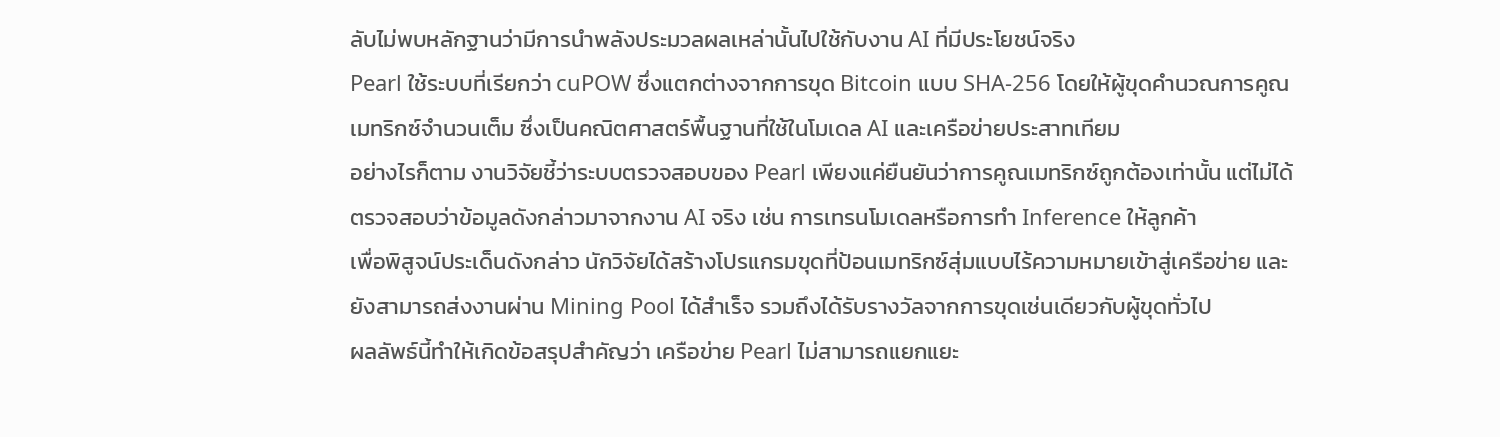ลับไม่พบหลักฐานว่ามีการนำพลังประมวลผลเหล่านั้นไปใช้กับงาน AI ที่มีประโยชน์จริง
Pearl ใช้ระบบที่เรียกว่า cuPOW ซึ่งแตกต่างจากการขุด Bitcoin แบบ SHA-256 โดยให้ผู้ขุดคำนวณการคูณเมทริกซ์จำนวนเต็ม ซึ่งเป็นคณิตศาสตร์พื้นฐานที่ใช้ในโมเดล AI และเครือข่ายประสาทเทียม
อย่างไรก็ตาม งานวิจัยชี้ว่าระบบตรวจสอบของ Pearl เพียงแค่ยืนยันว่าการคูณเมทริกซ์ถูกต้องเท่านั้น แต่ไม่ได้ตรวจสอบว่าข้อมูลดังกล่าวมาจากงาน AI จริง เช่น การเทรนโมเดลหรือการทำ Inference ให้ลูกค้า
เพื่อพิสูจน์ประเด็นดังกล่าว นักวิจัยได้สร้างโปรแกรมขุดที่ป้อนเมทริกซ์สุ่มแบบไร้ความหมายเข้าสู่เครือข่าย และยังสามารถส่งงานผ่าน Mining Pool ได้สำเร็จ รวมถึงได้รับรางวัลจากการขุดเช่นเดียวกับผู้ขุดทั่วไป
ผลลัพธ์นี้ทำให้เกิดข้อสรุปสำคัญว่า เครือข่าย Pearl ไม่สามารถแยกแยะ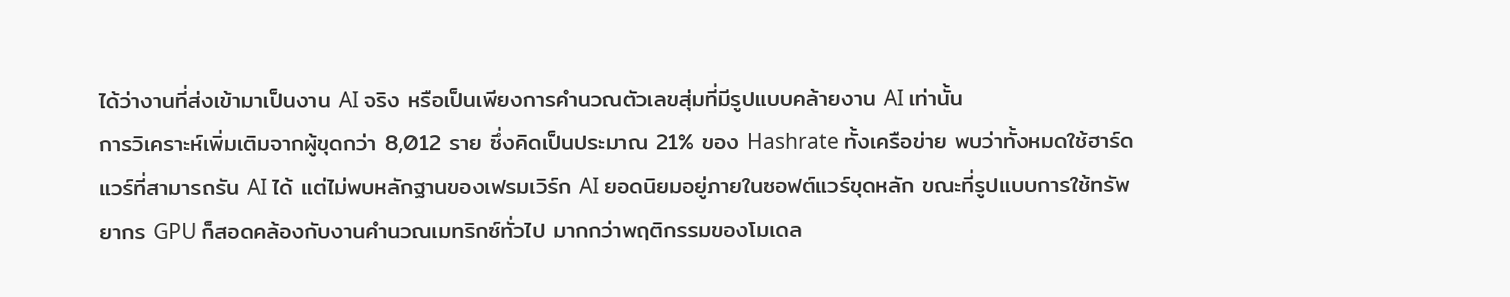ได้ว่างานที่ส่งเข้ามาเป็นงาน AI จริง หรือเป็นเพียงการคำนวณตัวเลขสุ่มที่มีรูปแบบคล้ายงาน AI เท่านั้น
การวิเคราะห์เพิ่มเติมจากผู้ขุดกว่า 8,012 ราย ซึ่งคิดเป็นประมาณ 21% ของ Hashrate ทั้งเครือข่าย พบว่าทั้งหมดใช้ฮาร์ดแวร์ที่สามารถรัน AI ได้ แต่ไม่พบหลักฐานของเฟรมเวิร์ก AI ยอดนิยมอยู่ภายในซอฟต์แวร์ขุดหลัก ขณะที่รูปแบบการใช้ทรัพยากร GPU ก็สอดคล้องกับงานคำนวณเมทริกซ์ทั่วไป มากกว่าพฤติกรรมของโมเดล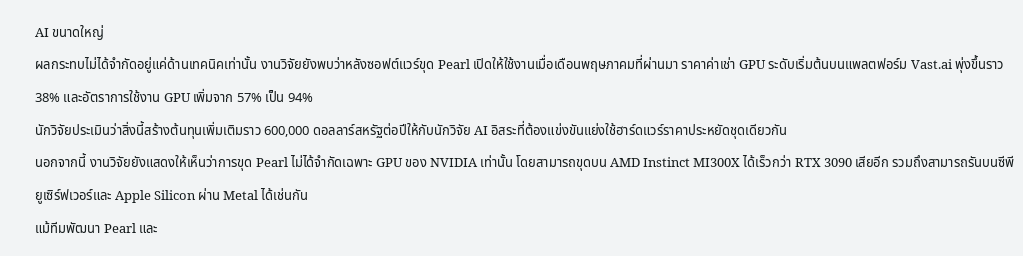AI ขนาดใหญ่
ผลกระทบไม่ได้จำกัดอยู่แค่ด้านเทคนิคเท่านั้น งานวิจัยยังพบว่าหลังซอฟต์แวร์ขุด Pearl เปิดให้ใช้งานเมื่อเดือนพฤษภาคมที่ผ่านมา ราคาค่าเช่า GPU ระดับเริ่มต้นบนแพลตฟอร์ม Vast.ai พุ่งขึ้นราว 38% และอัตราการใช้งาน GPU เพิ่มจาก 57% เป็น 94%
นักวิจัยประเมินว่าสิ่งนี้สร้างต้นทุนเพิ่มเติมราว 600,000 ดอลลาร์สหรัฐต่อปีให้กับนักวิจัย AI อิสระที่ต้องแข่งขันแย่งใช้ฮาร์ดแวร์ราคาประหยัดชุดเดียวกัน
นอกจากนี้ งานวิจัยยังแสดงให้เห็นว่าการขุด Pearl ไม่ได้จำกัดเฉพาะ GPU ของ NVIDIA เท่านั้น โดยสามารถขุดบน AMD Instinct MI300X ได้เร็วกว่า RTX 3090 เสียอีก รวมถึงสามารถรันบนซีพียูเซิร์ฟเวอร์และ Apple Silicon ผ่าน Metal ได้เช่นกัน
แม้ทีมพัฒนา Pearl และ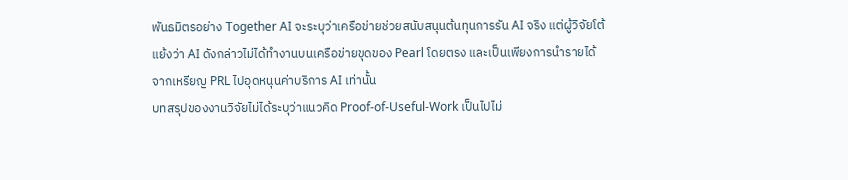พันธมิตรอย่าง Together AI จะระบุว่าเครือข่ายช่วยสนับสนุนต้นทุนการรัน AI จริง แต่ผู้วิจัยโต้แย้งว่า AI ดังกล่าวไม่ได้ทำงานบนเครือข่ายขุดของ Pearl โดยตรง และเป็นเพียงการนำรายได้จากเหรียญ PRL ไปอุดหนุนค่าบริการ AI เท่านั้น
บทสรุปของงานวิจัยไม่ได้ระบุว่าแนวคิด Proof-of-Useful-Work เป็นไปไม่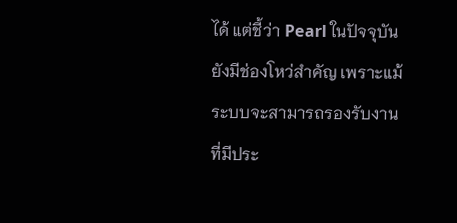ได้ แต่ชี้ว่า Pearl ในปัจจุบันยังมีช่องโหว่สำคัญ เพราะแม้ระบบจะสามารถรองรับงานที่มีประ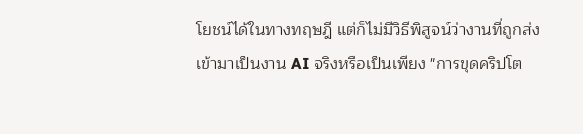โยชน์ได้ในทางทฤษฎี แต่ก็ไม่มีวิธีพิสูจน์ว่างานที่ถูกส่งเข้ามาเป็นงาน AI จริงหรือเป็นเพียง "การขุดคริปโต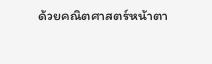ด้วยคณิตศาสตร์หน้าตา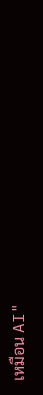เหมือน AI"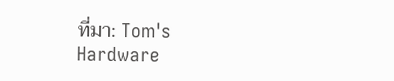ที่มา: Tom's Hardware